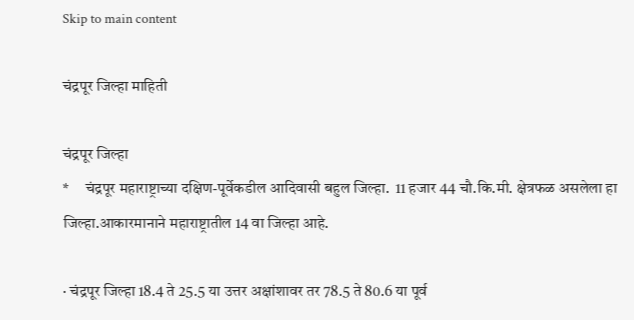Skip to main content

चंद्रपूर जिल्हा माहिती

चंद्रपूर जिल्हा
*     चंद्रपूर महाराष्ट्राच्या दक्षिण-पूर्वेकडील आदिवासी बहुल जिल्हा.  11 हजार 44 चौ.कि.मी. क्षेत्रफळ असलेला हा जिल्हा.आकारमानाने महाराष्ट्रातील 14 वा जिल्हा आहे.

· चंद्रपूर जिल्हा 18.4 ते 25.5 या उत्तर अक्षांशावर तर 78.5 ते 80.6 या पूर्व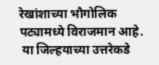रेखांशाच्या भौगोलिक पट्यामध्ये विराजमान आहे.
 या जिल्हयाच्या उत्तरेकडे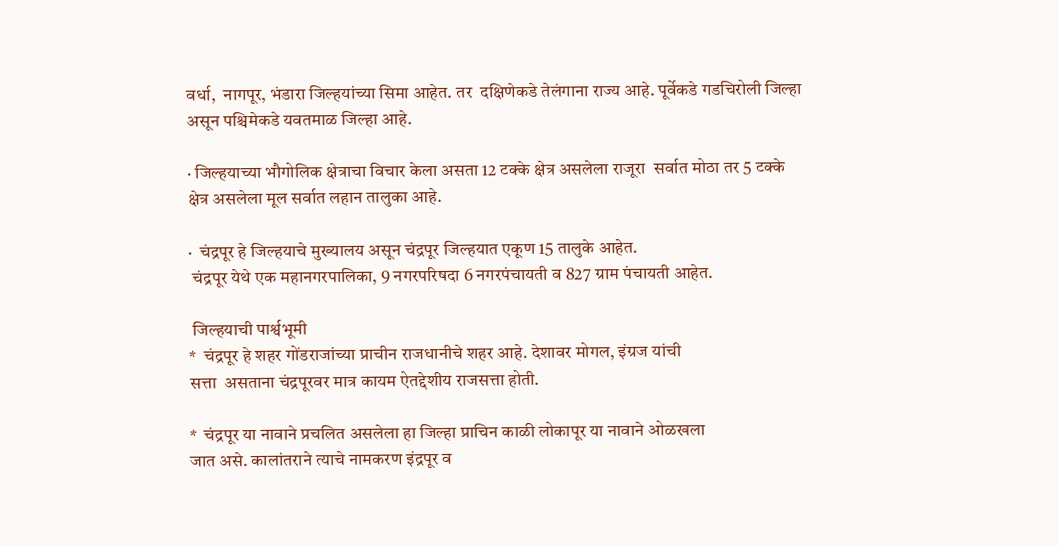वर्धा,  नागपूर, भंडारा जिल्हयांच्या सिमा आहेत. तर  दक्षिणेकडे तेलंगाना राज्य आहे. पूर्वेकडे गडचिरोली जिल्हा असून पश्चिमेकडे यवतमाळ जिल्हा आहे.

· जिल्हयाच्या भौगोलिक क्षेत्राचा विचार केला असता 12 टक्के क्षेत्र असलेला राजूरा  सर्वात मोठा तर 5 टक्के क्षेत्र असलेला मूल सर्वात लहान तालुका आहे.

·  चंद्रपूर हे जिल्हयाचे मुख्यालय असून चंद्रपूर जिल्हयात एकूण 15 तालुके आहेत.
 चंद्रपूर येथे एक महानगरपालिका, 9 नगरपरिषदा 6 नगरपंचायती व 827 ग्राम पंचायती आहेत.

 जिल्हयाची पार्श्वभूमी
*  चंद्रपूर हे शहर गोंडराजांच्या प्राचीन राजधानीचे शहर आहे. देशावर मोगल, इंग्रज यांची
सत्ता  असताना चंद्रपूरवर मात्र कायम ऐतद्देशीय राजसत्ता होती.

*  चंद्रपूर या नावाने प्रचलित असलेला हा जिल्हा प्राचिन काळी लोकापूर या नावाने ओळखला
जात असे. कालांतराने त्याचे नामकरण इंद्रपूर व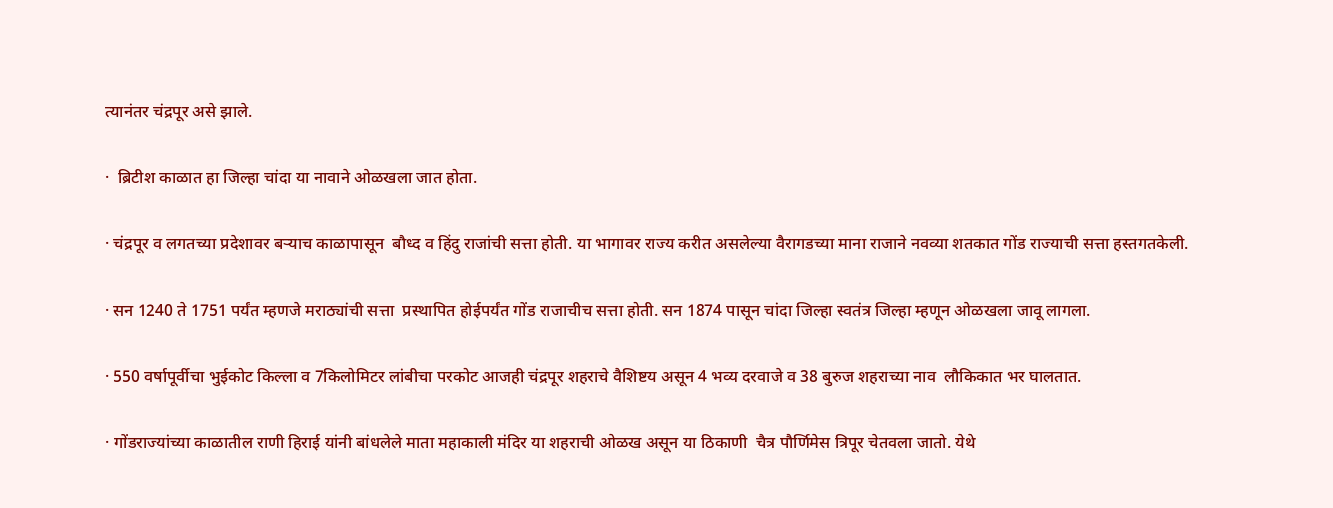त्यानंतर चंद्रपूर असे झाले.

·  ब्रिटीश काळात हा जिल्हा चांदा या नावाने ओळखला जात होता.

· चंद्रपूर व लगतच्या प्रदेशावर बऱ्याच काळापासून  बौध्द व हिंदु राजांची सत्ता होती. या भागावर राज्य करीत असलेल्या वैरागडच्या माना राजाने नवव्या शतकात गोंड राज्याची सत्ता हस्तगतकेली.

· सन 1240 ते 1751 पर्यंत म्हणजे मराठ्यांची सत्ता  प्रस्थापित होईपर्यंत गोंड राजाचीच सत्ता होती. सन 1874 पासून चांदा जिल्हा स्वतंत्र जिल्हा म्हणून ओळखला जावू लागला.

· 550 वर्षापूर्वीचा भुईकोट किल्ला व 7किलोमिटर लांबीचा परकोट आजही चंद्रपूर शहराचे वैशिष्टय असून 4 भव्य दरवाजे व 38 बुरुज शहराच्या नाव  लौकिकात भर घालतात.

· गोंडराज्यांच्या काळातील राणी हिराई यांनी बांधलेले माता महाकाली मंदिर या शहराची ओळख असून या ठिकाणी  चैत्र पौर्णिमेस त्रिपूर चेतवला जातो. येथे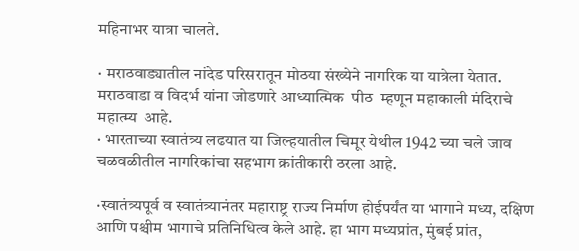महिनाभर यात्रा चालते.

· मराठवाड्यातील नांदेड परिसरातून मोठया संख्येने नागरिक या यात्रेला येतात. मराठवाडा व विदर्भ यांना जोडणारे आध्यात्मिक  पीठ  म्हणून महाकाली मंदिराचे महात्म्य  आहे.
· भारताच्या स्वातंत्र्य लढयात या जिल्हयातील चिमूर येथील 1942 च्या चले जाव चळवळीतील नागरिकांचा सहभाग क्रांतीकारी ठरला आहे.

·स्वातंत्र्यपूर्व व स्वातंत्र्यानंतर महाराष्ट्र राज्य निर्माण होईपर्यंत या भागाने मध्य, दक्षिण आणि पश्चीम भागाचे प्रतिनिधित्व केले आहे. हा भाग मध्यप्रांत, मुंबई प्रांत,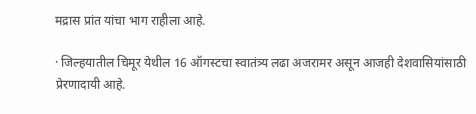मद्रास प्रांत यांचा भाग राहीला आहे.

· जिल्हयातील चिमूर येथील 16 ऑगस्टचा स्वातंत्र्य लढा अजरामर असून आजही देशवासियांसाठी प्रेरणादायी आहे.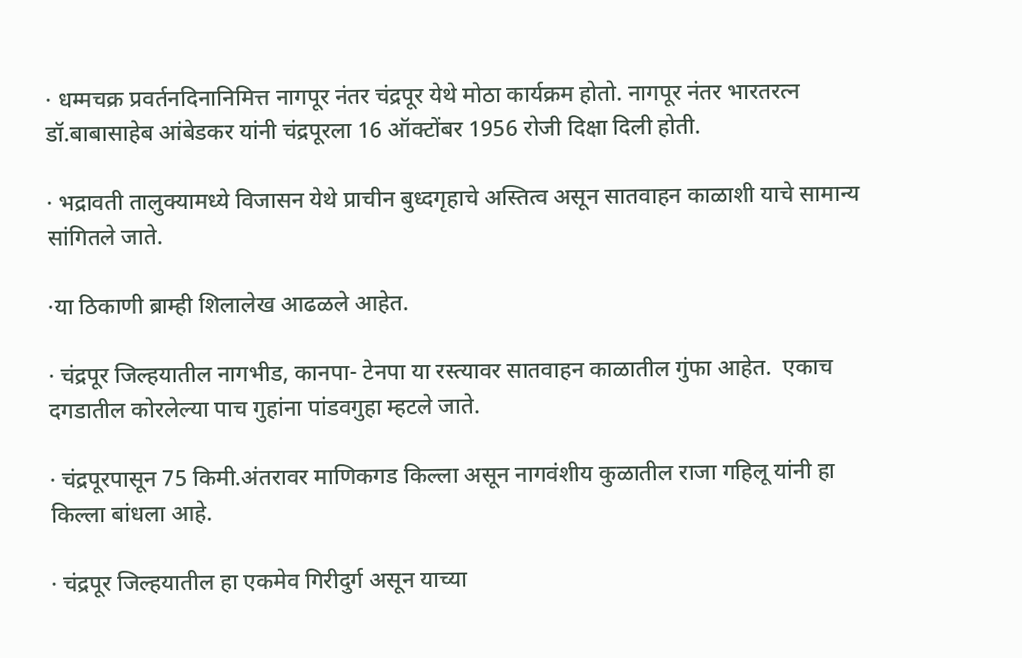· धम्मचक्र प्रवर्तनदिनानिमित्त नागपूर नंतर चंद्रपूर येथे मोठा कार्यक्रम होतो. नागपूर नंतर भारतरत्न डॉ.बाबासाहेब आंबेडकर यांनी चंद्रपूरला 16 ऑक्टोंबर 1956 रोजी दिक्षा दिली होती.

· भद्रावती तालुक्यामध्ये विजासन येथे प्राचीन बुध्दगृहाचे अस्तित्व असून सातवाहन काळाशी याचे सामान्य सांगितले जाते.

·या ठिकाणी ब्राम्ही शिलालेख आढळले आहेत.

· चंद्रपूर जिल्हयातील नागभीड, कानपा- टेनपा या रस्त्यावर सातवाहन काळातील गुंफा आहेत.  एकाच दगडातील कोरलेल्या पाच गुहांना पांडवगुहा म्हटले जाते.

· चंद्रपूरपासून 75 किमी.अंतरावर माणिकगड किल्ला असून नागवंशीय कुळातील राजा गहिलू यांनी हा किल्ला बांधला आहे.

· चंद्रपूर जिल्हयातील हा एकमेव गिरीदुर्ग असून याच्या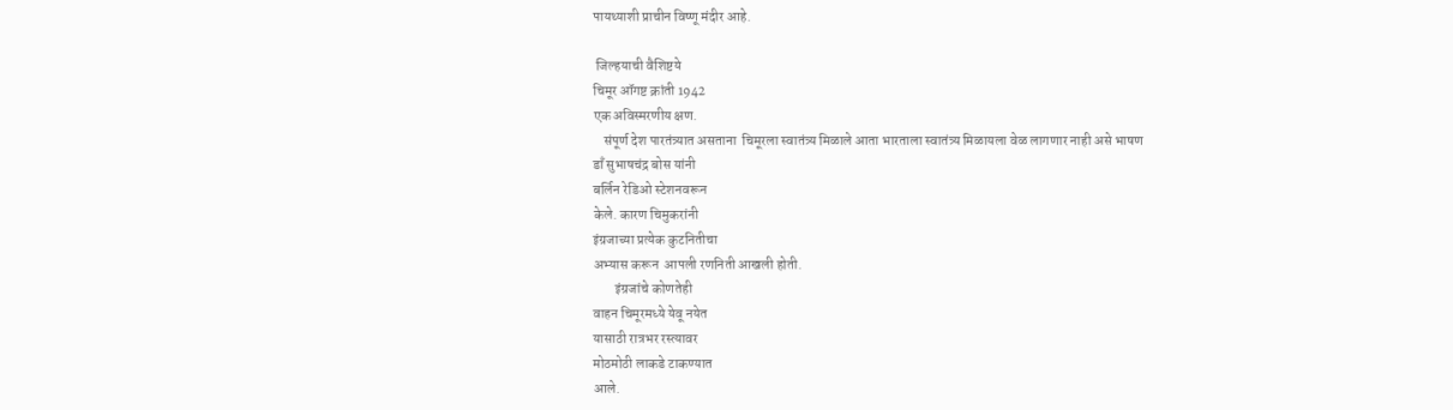पायथ्याशी प्राचीन विष्णू मंदीर आहे.

 जिल्हयाची वैशिष्टये
चिमूर ऑगष्ट क्रांती 1942
एक अविस्मरणीय क्षण.
    संपूर्ण देश पारतंत्र्यात असताना  चिमूरला स्वातंत्र्य मिळाले आता भारताला स्वातंत्र्य मिळायला वेळ लागणार नाही असे भाषण
डाँ सुभाषचंद्र बोस यांनी
बर्लिन रेडिओ स्टेशनवरून
केले. कारण चिमुकरांनी
इंग्रजाच्या प्रत्येक कुटनितीचा
अभ्यास करून  आपली रणनिती आखली होती.
        इंग्रजांचे कोणतेही
वाहन चिमूरमध्ये येवू नयेत
यासाठी रात्रभर रस्त्यावर
मोठमोठी लाकडे टाकण्यात
आले.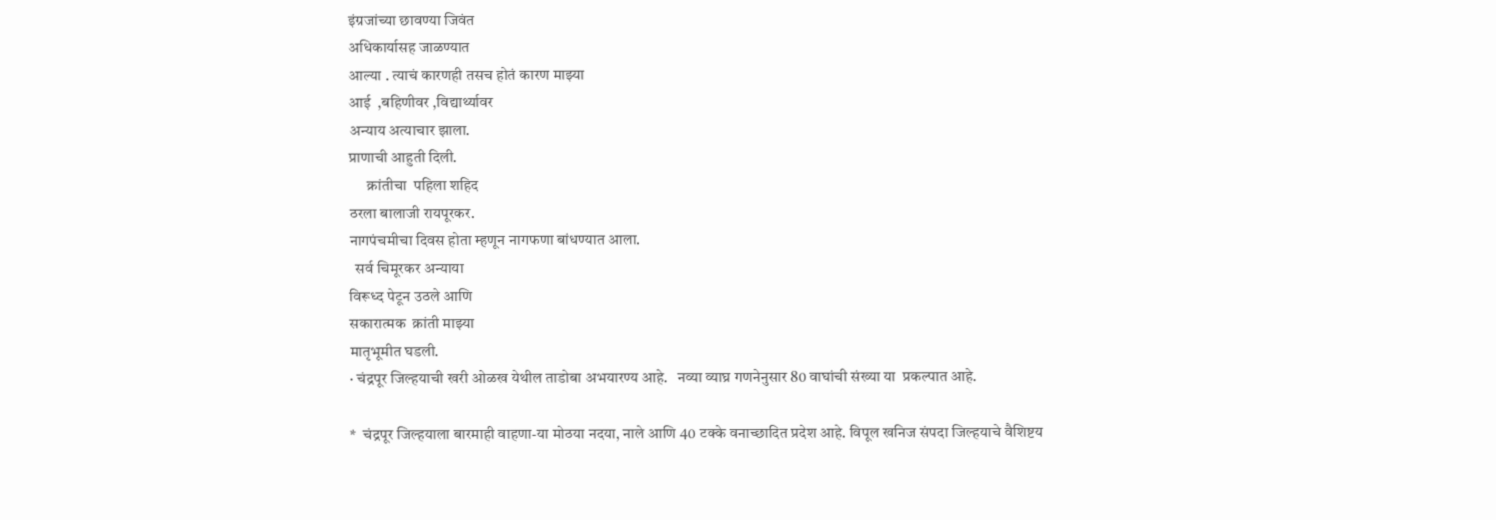इंग्रजांच्या छावण्या जिवंत
अधिकार्यासह जाळण्यात
आल्या . त्याचं कारणही तसच होतं कारण माझ्या
आई  ,बहिणीवर ,विद्यार्थ्यावर
अन्याय अत्याचार झाला.
प्राणाची आहुती दिली.
      क्रांतीचा  पहिला शहिद
ठरला बालाजी रायपूरकर.
नागपंचमीचा दिवस होता म्हणून नागफणा बांधण्यात आला.
  सर्व चिमूरकर अन्याया
विरूध्द पेटून उठले आणि
सकारात्मक  क्रांती माझ्या
मातृभूमीत घडली.
· चंद्रपूर जिल्हयाची खरी ओळख येथील ताडोबा अभयारण्य आहे.   नव्या व्याघ्र गणनेनुसार 80 वाघांची संख्या या  प्रकल्पात आहे.

*  चंद्रपूर जिल्हयाला बारमाही वाहणा-या मोठया नदया, नाले आणि 40 टक्के वनाच्छादित प्रदेश आहे. विपूल खनिज संपदा जिल्हयाचे वैशिष्टय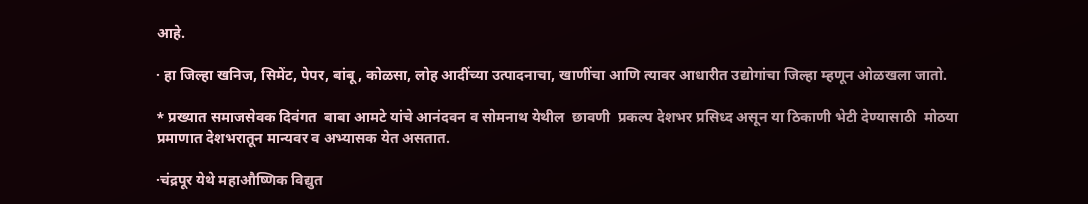आहे.

· हा जिल्हा खनिज, सिमेंट, पेपर, बांबू, कोळसा, लोह आदींच्या उत्पादनाचा, खाणींचा आणि त्यावर आधारीत उद्योगांचा जिल्हा म्हणून ओळखला जातो.

* प्रख्यात समाजसेवक दिवंगत  बाबा आमटे यांचे आनंदवन व सोमनाथ येथील  छावणी  प्रकल्प देशभर प्रसिध्द असून या ठिकाणी भेटी देण्यासाठी  मोठया प्रमाणात देशभरातून मान्यवर व अभ्यासक येत असतात.

·चंद्रपूर येथे महाऔष्णिक विद्युत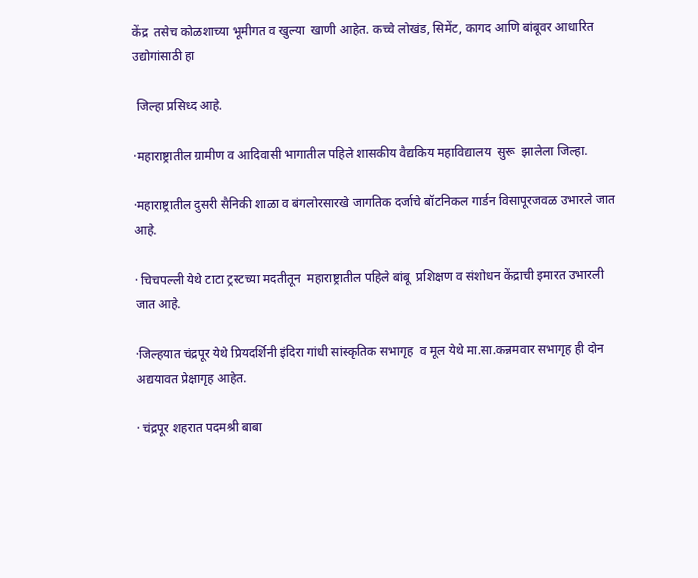केंद्र  तसेच कोळशाच्या भूमीगत व खुल्या  खाणी आहेत. कच्चे लोखंड, सिमेंट, कागद आणि बांबूवर आधारित उद्योगांसाठी हा

 जिल्हा प्रसिध्द आहे.

·महाराष्ट्रातील ग्रामीण व आदिवासी भागातील पहिले शासकीय वैद्यकिय महाविद्यालय  सुरू  झालेला जिल्हा.

·महाराष्ट्रातील दुसरी सैनिकी शाळा व बंगलोरसारखे जागतिक दर्जाचे बॉटनिकल गार्डन विसापूरजवळ उभारले जात आहे.

· चिचपल्ली येथे टाटा ट्रस्टच्या मदतीतून  महाराष्ट्रातील पहिले बांबू  प्रशिक्षण व संशोधन केंद्राची इमारत उभारली जात आहे.

·जिल्हयात चंद्रपूर येथे प्रियदर्शिनी इंदिरा गांधी सांस्कृतिक सभागृह  व मूल येथे मा.सा.कन्नमवार सभागृह ही दोन अद्ययावत प्रेक्षागृह आहेत.

· चंद्रपूर शहरात पदमश्री बाबा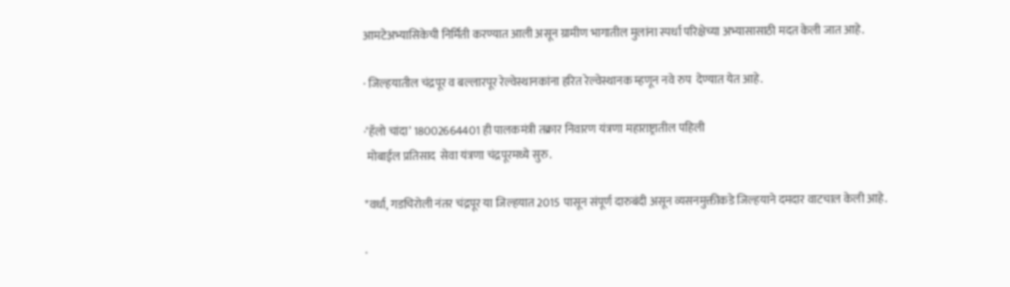आमटेअभ्यासिकेची निर्मिती करण्यात आली असून ग्रामीण भागातील मुलांना स्पर्धा परिक्षेच्या अभ्यासासाठी मदत केली जात आहे.

· जिल्हयातील चंद्रपूर व बल्लारपूर रेल्वेस्थानकांना हरित रेल्वेस्थानक म्हणून नवे रुप  देण्यात येत आहे.

·‘हॅलो चांदा’ 18002664401 ही पालकमंत्री तक्रार निवारण यंत्रणा महाराष्ट्रातील पहिली
 मोबाईल प्रतिसाद  सेवा यंत्रणा चंद्रपूरमध्ये सुरु.

*वर्धा, गडचिरोली नंतर चंद्रपूर या जिल्हयात 2015 पासून संपूर्ण दारुबंदी असून व्यसनमुक्तीकडे जिल्हयाने दमदार वाटचाल केली आहे.

·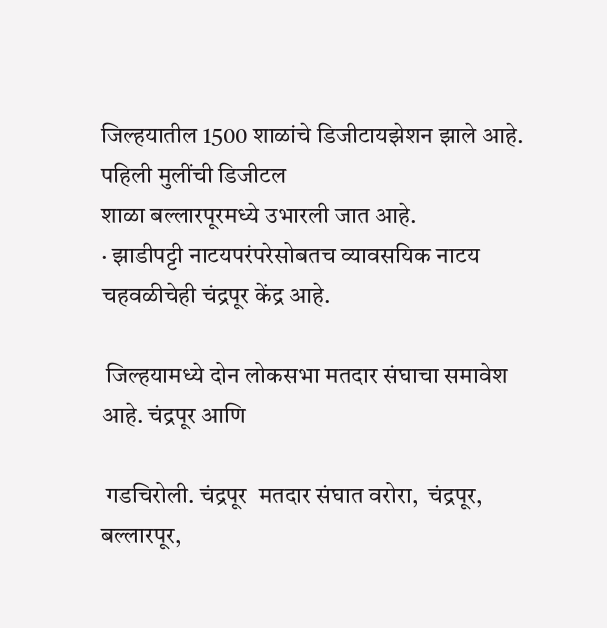जिल्हयातील 1500 शाळांचे डिजीटायझेशन झाले आहे. पहिली मुलींची डिजीटल
शाळा बल्लारपूरमध्ये उभारली जात आहे.
· झाडीपट्टी नाटयपरंपरेसोबतच व्यावसयिक नाटय चहवळीचेही चंद्रपूर केंद्र आहे.

 जिल्हयामध्ये दोन लोकसभा मतदार संघाचा समावेश आहे. चंद्रपूर आणि

 गडचिरोली. चंद्रपूर  मतदार संघात वरोरा,  चंद्रपूर, बल्लारपूर,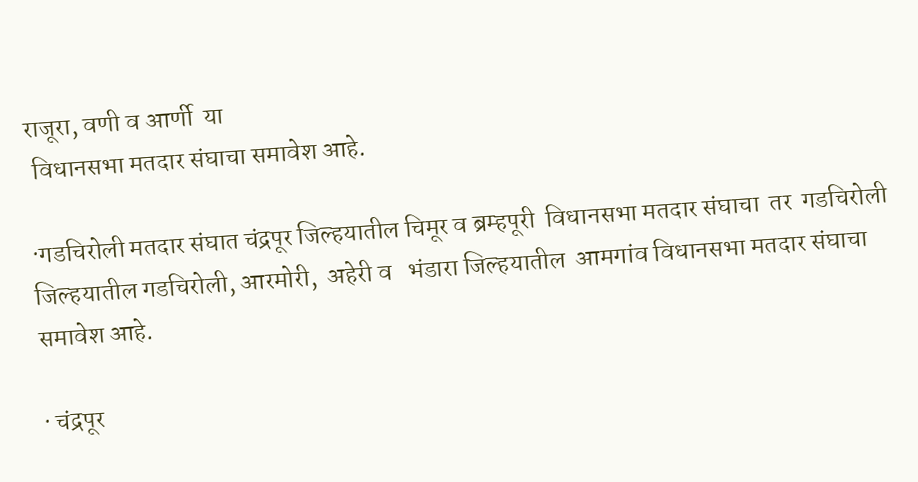राजूरा, वणी व आर्णी  या
 विधानसभा मतदार संघाचा समावेश आहे.

·गडचिरोली मतदार संघात चंद्रपूर जिल्हयातील चिमूर व ब्रम्हपूरी  विधानसभा मतदार संघाचा  तर  गडचिरोली जिल्हयातील गडचिरोली, आरमोरी,  अहेरी व   भंडारा जिल्हयातील  आमगांव विधानसभा मतदार संघाचा समावेश आहे.

· चंद्रपूर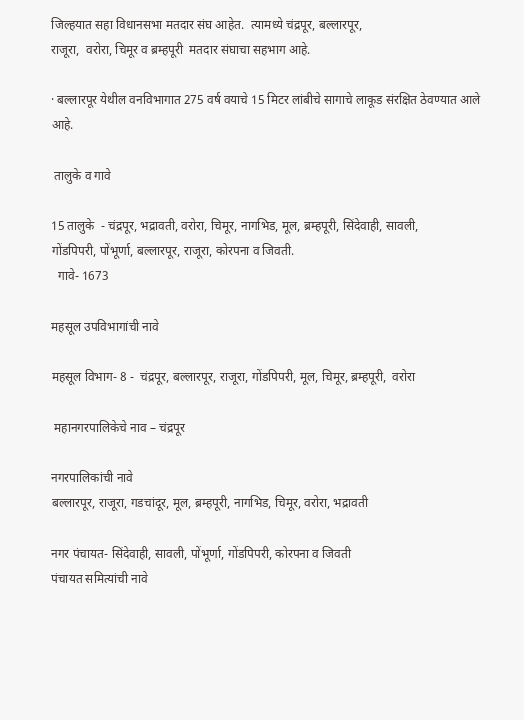जिल्हयात सहा विधानसभा मतदार संघ आहेत.  त्यामध्ये चंद्रपूर, बल्लारपूर,
राजूरा,  वरोरा, चिमूर व ब्रम्हपूरी  मतदार संघाचा सहभाग आहे.

· बल्लारपूर येथील वनविभागात 275 वर्ष वयाचे 15 मिटर लांबीचे सागाचे लाकूड संरक्षित ठेवण्यात आले आहे.

 तालुके व गावे

15 तालुके  - चंद्रपूर, भद्रावती, वरोरा, चिमूर, नागभिड, मूल, ब्रम्हपूरी, सिंदेवाही, सावली,
गोंडपिपरी, पोंभूर्णा, बल्लारपूर, राजूरा, कोरपना व जिवती.
  गावे- 1673

महसूल उपविभागांची नावे

महसूल विभाग- 8 -  चंद्रपूर, बल्लारपूर, राजूरा, गोंडपिपरी, मूल, चिमूर, ब्रम्हपूरी,  वरोरा

 महानगरपालिकेचे नाव – चंद्रपूर

नगरपालिकांची नावे
बल्लारपूर, राजूरा, गडचांदूर, मूल, ब्रम्हपूरी, नागभिड, चिमूर, वरोरा, भद्रावती

नगर पंचायत- सिंदेवाही, सावली, पोंभूर्णा, गोंडपिपरी, कोरपना व जिवती
पंचायत समित्यांची नावे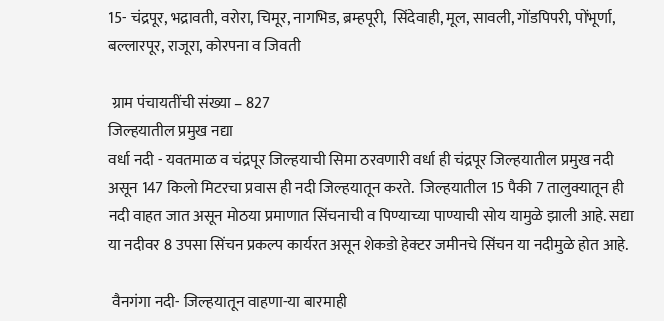15- चंद्रपूर, भद्रावती, वरोरा, चिमूर, नागभिड, ब्रम्हपूरी,  सिंदेवाही, मूल, सावली, गोंडपिपरी, पोंभूर्णा, बल्लारपूर, राजूरा, कोरपना व जिवती

 ग्राम पंचायतींची संख्या – 827
जिल्हयातील प्रमुख नद्या
वर्धा नदी - यवतमाळ व चंद्रपूर जिल्हयाची सिमा ठरवणारी वर्धा ही चंद्रपूर जिल्हयातील प्रमुख नदी असून 147 किलो मिटरचा प्रवास ही नदी जिल्हयातून करते.  जिल्हयातील 15 पैकी 7 तालुक्यातून ही नदी वाहत जात असून मोठया प्रमाणात सिंचनाची व पिण्याच्या पाण्याची सोय यामुळे झाली आहे. सद्या या नदीवर 8 उपसा सिंचन प्रकल्प कार्यरत असून शेकडो हेक्टर जमीनचे सिंचन या नदीमुळे होत आहे.

 वैनगंगा नदी- जिल्हयातून वाहणा-या बारमाही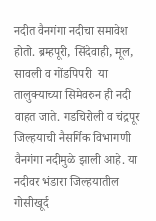नदीत वैनगंगा नदीचा समावेश होतो. ब्रम्हपूरी, सिंदेवाही, मूल, सावली व गोंडपिपरी  या तालुक्याच्या सिमेवरुन ही नदी वाहत जाते. गडचिरोली व चंद्रपूर जिल्हयाची नैसर्गिक विभागणी  वैनगंगा नदीमुळे झाली आहे. या नदीवर भंडारा जिल्हयातील गोसीखूर्द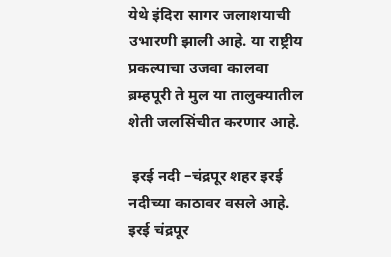येथे इंदिरा सागर जलाशयाची उभारणी झाली आहे. या राष्ट्रीय प्रकल्पाचा उजवा कालवा ब्रम्हपूरी ते मुल या तालुक्यातील शेती जलसिंचीत करणार आहे.

 इरई नदी –चंद्रपूर शहर इरई नदीच्या काठावर वसले आहे.  इरई चंद्रपूर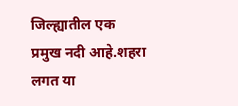जिल्ह्यातील एक प्रमुख नदी आहे.शहरा लगत या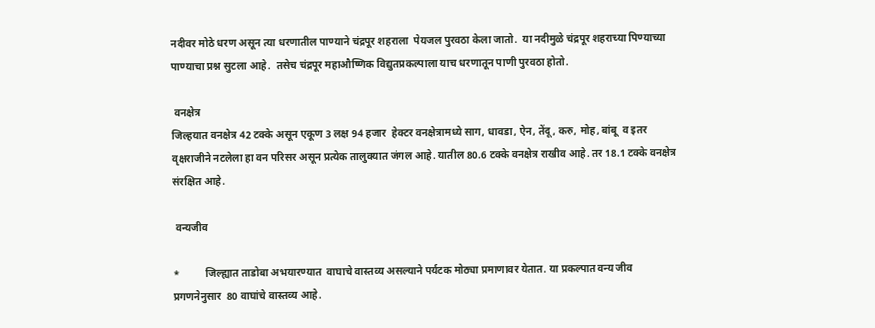नदीवर मोठे धरण असून त्या धरणातील पाण्याने चंद्रपूर शहराला  पेयजल पुरवठा केला जातो.  या नदीमुळे चंद्रपूर शहराच्या पिण्याच्या पाण्याचा प्रश्न सुटला आहे.  तसेच चंद्रपूर महाऔष्णिक विद्युतप्रकल्पाला याच धरणातून पाणी पुरवठा होतो.

 वनक्षेत्र
जिल्हयात वनक्षेत्र 42 टक्के असून एकूण 3 लक्ष 94 हजार  हेक्टर वनक्षेत्रामध्ये साग, धावडा, ऐन, तेंदू, करु, मोह, बांबू  व इतर वृक्षराजीने नटलेला हा वन परिसर असून प्रत्येक तालुक्यात जंगल आहे. यातील 80.6 टक्के वनक्षेत्र राखीव आहे. तर 18.1 टक्के वनक्षेत्र संरक्षित आहे.

 वन्यजीव

*          जिल्ह्यात ताडोबा अभयारण्यात  वाघाचे वास्तव्य असल्याने पर्यटक मोठ्या प्रमाणावर येतात. या प्रकल्पात वन्य जीव प्रगणनेनुसार  80 वाघांचे वास्तव्य आहे.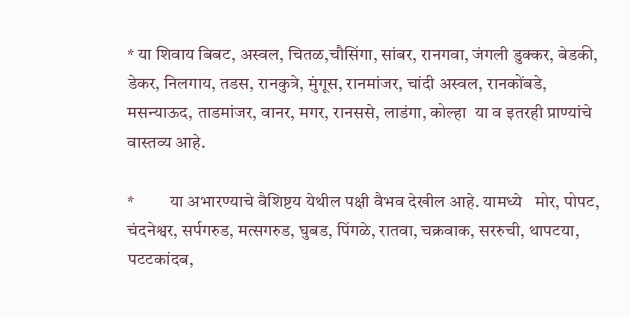* या शिवाय बिबट, अस्वल, चितळ,चौसिंगा, सांबर, रानगवा, जंगली डुक्कर, बेडकी, डेकर, निलगाय, तडस, रानकुत्रे, मुंगूस, रानमांजर, चांदी अस्वल, रानकोंबडे, मसन्याऊद, ताडमांजर, वानर, मगर, रानससे, लाडंगा, कोल्हा  या व इतरही प्राण्यांचे वास्तव्य आहे.

*          या अभारण्याचे वैशिष्टय येथील पक्षी वैभव देखील आहे. यामध्ये   मोर, पोपट, चंदनेश्वर, सर्पगरुड, मत्सगरुड, घुबड, पिंगळे, रातवा, चक्रवाक, सररुची, थापटया, पटटकांदब,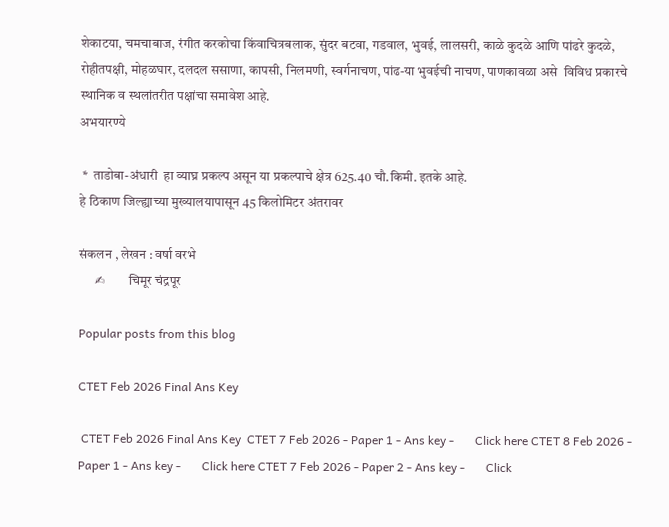शेकाटया, चमचाबाज, रंगीत करकोचा किंवाचित्रबलाक, सुंदर बटवा, गडवाल, भुवई, लालसरी, काळे कुदळे आणि पांढरे कुदळे, रोहीतपक्षी, मोहळघार, दलदल ससाणा, कापसी, निलमणी, स्वर्गनाचण, पांढ-या भुवईची नाचण, पाणकावळा असे  विविध प्रकारचे स्थानिक व स्थलांतरीत पक्षांचा समावेश आहे.
अभयारण्ये

 *  ताडोबा-अंधारी  हा व्याघ्र प्रकल्प असून या प्रकल्पाचे क्षेत्र 625.40 चौ.किमी. इतके आहे.
हे ठिकाण जिल्ह्याच्या मुख्यालयापासून 45 किलोमिटर अंतरावर

संकलन , लेखन : वर्षा वरभे
      ✍         चिमूर चंद्रपूर

Popular posts from this blog

CTET Feb 2026 Final Ans Key

 CTET Feb 2026 Final Ans Key  CTET 7 Feb 2026 - Paper 1 - Ans key -       Click here CTET 8 Feb 2026 - Paper 1 - Ans key -       Click here CTET 7 Feb 2026 - Paper 2 - Ans key -       Click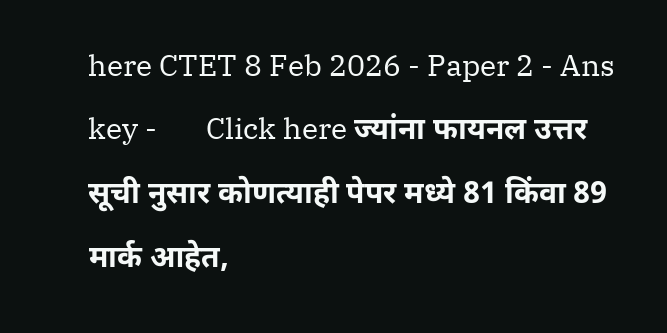here CTET 8 Feb 2026 - Paper 2 - Ans key -       Click here ज्यांना फायनल उत्तर सूची नुसार कोणत्याही पेपर मध्ये 81 किंवा 89 मार्क आहेत,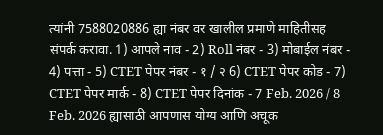त्यांनी 7588020886 ह्या नंबर वर खालील प्रमाणे माहितीसह संपर्क करावा. 1) आपले नाव - 2) Roll नंबर - 3) मोबाईल नंबर - 4) पत्ता - 5) CTET पेपर नंबर - १ / २ 6) CTET पेपर कोड - 7) CTET पेपर मार्क - 8) CTET पेपर दिनांक - 7 Feb. 2026 / 8 Feb. 2026 ह्यासाठी आपणास योग्य आणि अचूक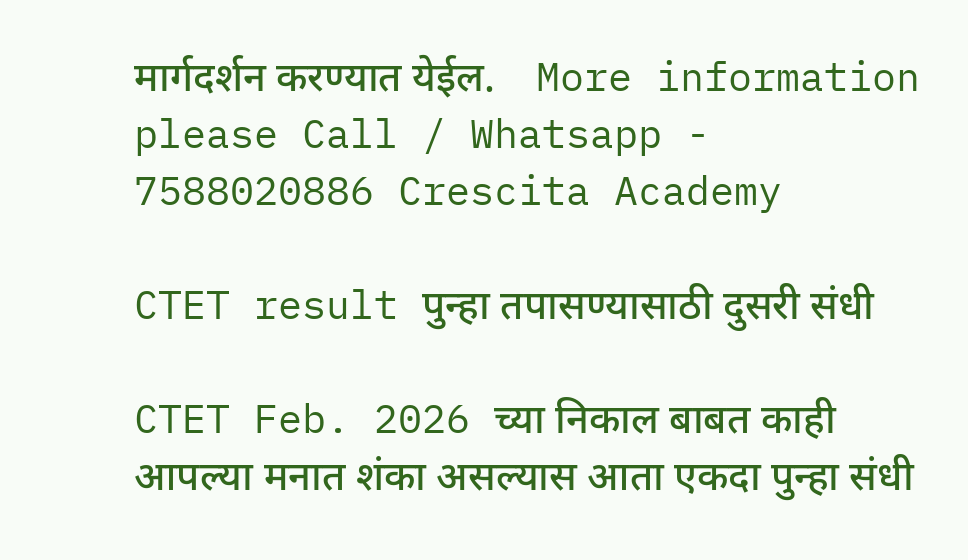मार्गदर्शन करण्यात येईल.    More information please Call / Whatsapp - 7588020886 Crescita Academy

CTET result पुन्हा तपासण्यासाठी दुसरी संधी

CTET Feb. 2026 च्या निकाल बाबत काही आपल्या मनात शंका असल्यास आता एकदा पुन्हा संधी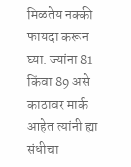मिळतेय नक्की फायदा करून घ्या. ज्यांना 81 किंवा 89 असे काठावर मार्क आहेत त्यांनी ह्या संधीचा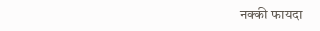नक्की फायदा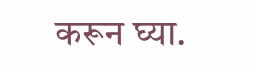करून घ्या.